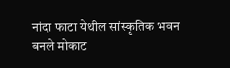नांदा फाटा येथील सांस्कृतिक भवन बनले मोकाट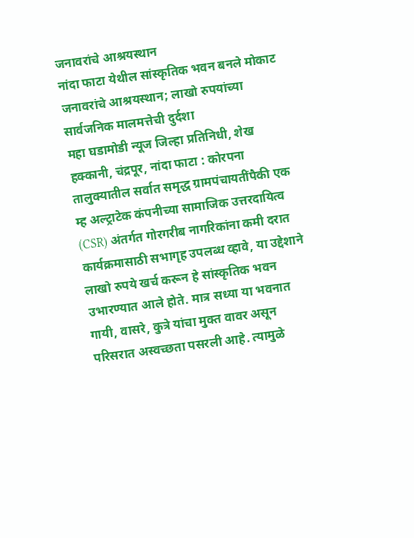जनावरांचे आश्रयस्थान
नांदा फाटा येथील सांस्कृतिक भवन बनले मोकाट जनावरांचे आश्रयस्थान; लाखो रुपयांच्या सार्वजनिक मालमत्तेची दुर्दशा
महा घडामोडी न्यूज जिल्हा प्रतिनिधी, शेख हक्कानी, चंद्रपूर, नांदा फाटा : कोरपना तालुक्यातील सर्वात समृद्ध ग्रामपंचायतींपैकी एक म्ह अल्ट्राटेक कंपनीच्या सामाजिक उत्तरदायित्व (CSR) अंतर्गत गोरगरीब नागरिकांना कमी दरात कार्यक्रमासाठी सभागृह उपलब्ध व्हावे, या उद्देशाने लाखो रुपये खर्च करून हे सांस्कृतिक भवन उभारण्यात आले होते. मात्र सध्या या भवनात गायी, वासरे, कुत्रे यांचा मुक्त वावर असून परिसरात अस्वच्छता पसरली आहे. त्यामुळे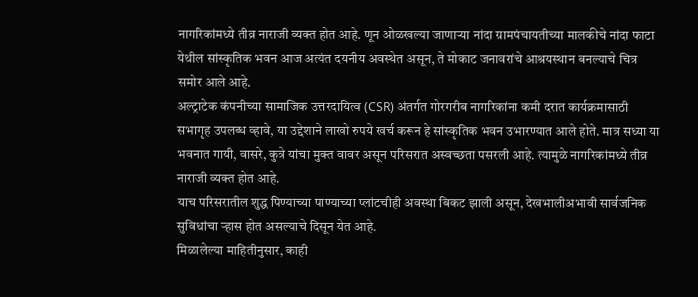नागरिकांमध्ये तीव्र नाराजी व्यक्त होत आहे. णून ओळखल्या जाणाऱ्या नांदा ग्रामपंचायतीच्या मालकीचे नांदा फाटा येथील सांस्कृतिक भवन आज अत्यंत दयनीय अवस्थेत असून, ते मोकाट जनावरांचे आश्रयस्थान बनल्याचे चित्र समोर आले आहे.
अल्ट्राटेक कंपनीच्या सामाजिक उत्तरदायित्व (CSR) अंतर्गत गोरगरीब नागरिकांना कमी दरात कार्यक्रमासाठी सभागृह उपलब्ध व्हावे, या उद्देशाने लाखो रुपये खर्च करून हे सांस्कृतिक भवन उभारण्यात आले होते. मात्र सध्या या भवनात गायी, वासरे, कुत्रे यांचा मुक्त वावर असून परिसरात अस्वच्छता पसरली आहे. त्यामुळे नागरिकांमध्ये तीव्र नाराजी व्यक्त होत आहे.
याच परिसरातील शुद्ध पिण्याच्या पाण्याच्या प्लांटचीही अवस्था बिकट झाली असून, देखभालीअभावी सार्वजनिक सुविधांचा ऱ्हास होत असल्याचे दिसून येत आहे.
मिळालेल्या माहितीनुसार, काही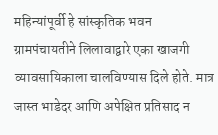महिन्यांपूर्वी हे सांस्कृतिक भवन ग्रामपंचायतीने लिलावाद्वारे एका खाजगी व्यावसायिकाला चालविण्यास दिले होते. मात्र जास्त भाडेदर आणि अपेक्षित प्रतिसाद न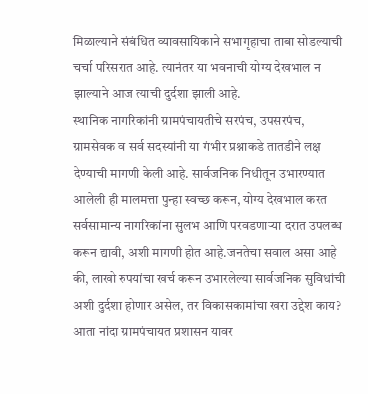मिळाल्याने संबंधित व्यावसायिकाने सभागृहाचा ताबा सोडल्याची चर्चा परिसरात आहे. त्यानंतर या भवनाची योग्य देखभाल न झाल्याने आज त्याची दुर्दशा झाली आहे.
स्थानिक नागरिकांनी ग्रामपंचायतीचे सरपंच, उपसरपंच, ग्रामसेवक व सर्व सदस्यांनी या गंभीर प्रश्नाकडे तातडीने लक्ष देण्याची मागणी केली आहे. सार्वजनिक निधीतून उभारण्यात आलेली ही मालमत्ता पुन्हा स्वच्छ करून, योग्य देखभाल करत सर्वसामान्य नागरिकांना सुलभ आणि परवडणाऱ्या दरात उपलब्ध करून द्यावी, अशी मागणी होत आहे.जनतेचा सवाल असा आहे की, लाखो रुपयांचा खर्च करून उभारलेल्या सार्वजनिक सुविधांची अशी दुर्दशा होणार असेल, तर विकासकामांचा खरा उद्देश काय? आता नांदा ग्रामपंचायत प्रशासन यावर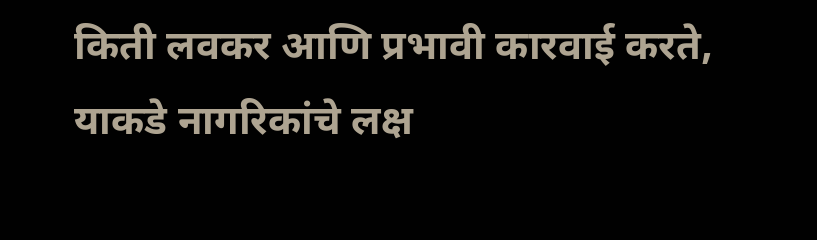किती लवकर आणि प्रभावी कारवाई करते, याकडे नागरिकांचे लक्ष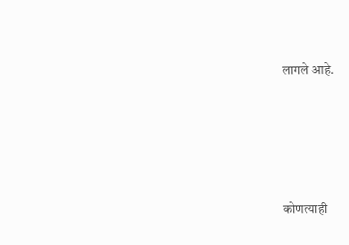लागले आहे.




कोणत्याही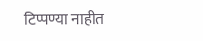टिप्पण्या नाहीत